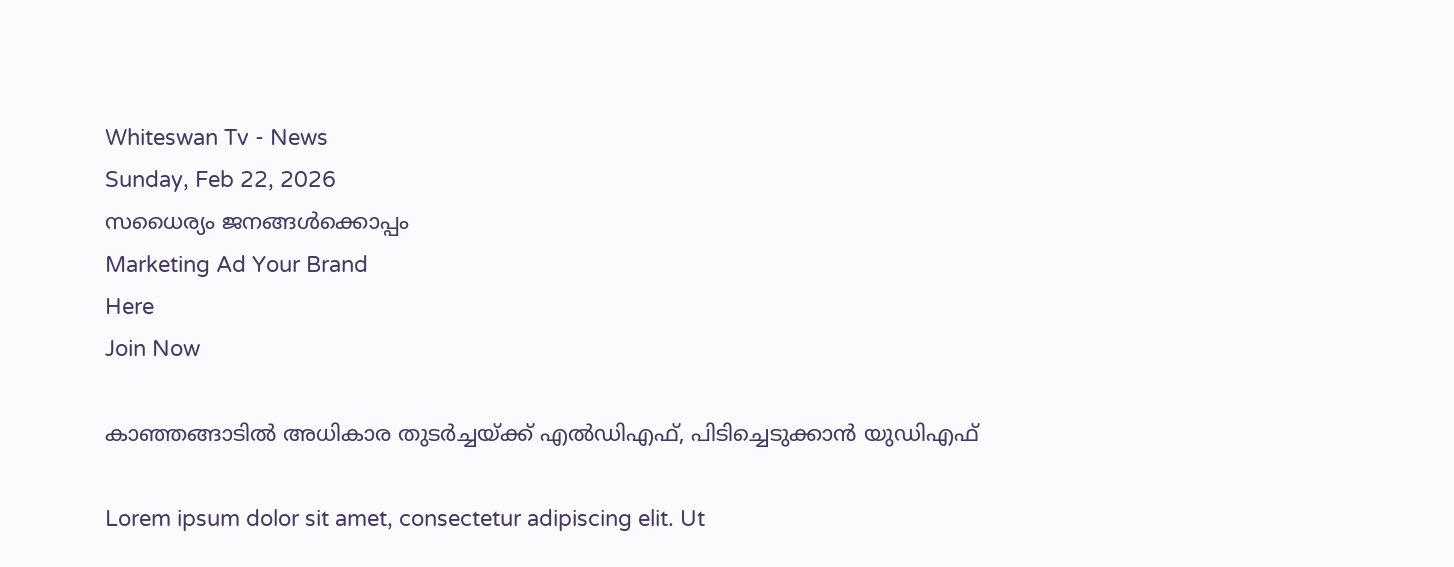Whiteswan Tv - News
Sunday, Feb 22, 2026
സധൈര്യം ജനങ്ങൾക്കൊപ്പം
Marketing Ad Your Brand
Here
Join Now

കാഞ്ഞങ്ങാടിൽ അധികാര തുടർച്ചയ്ക്ക് എൽഡിഎഫ്, പിടിച്ചെടുക്കാൻ യുഡിഎഫ്

Lorem ipsum dolor sit amet, consectetur adipiscing elit. Ut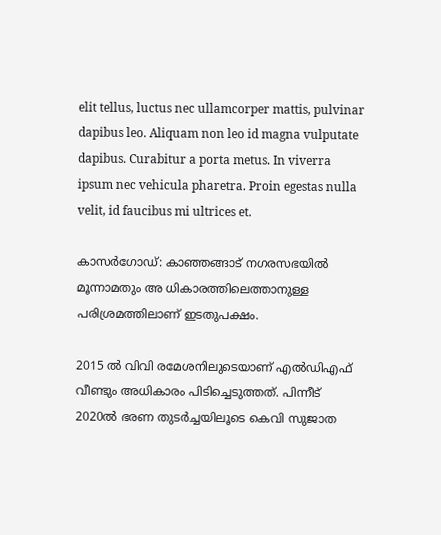elit tellus, luctus nec ullamcorper mattis, pulvinar dapibus leo. Aliquam non leo id magna vulputate dapibus. Curabitur a porta metus. In viverra ipsum nec vehicula pharetra. Proin egestas nulla velit, id faucibus mi ultrices et.

കാസർഗോഡ്: കാഞ്ഞങ്ങാട് നഗരസഭയിൽ മൂന്നാമതും അ ധികാരത്തിലെത്താനുള്ള പരിശ്രമത്തിലാണ് ഇടതുപക്ഷം.

2015 ൽ വിവി രമേശനിലുടെയാണ് എൽഡിഎഫ് വീണ്ടും അധികാരം പിടിച്ചെടുത്തത്. പിന്നീട് 2020ൽ ഭരണ തുടർച്ചയിലൂടെ കെവി സുജാത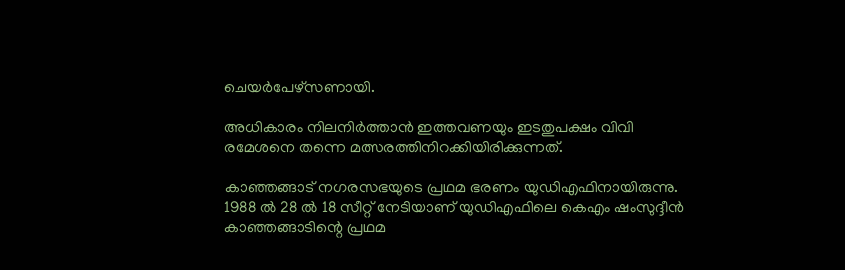ചെയർപേഴ്‌സണായി.

അധികാരം നിലനിർത്താൻ ഇത്തവണയും ഇടതുപക്ഷം വിവി രമേശനെ തന്നെ മത്സരത്തിനിറക്കിയിരിക്കുന്നത്.

കാഞ്ഞങ്ങാട് നഗരസഭയുടെ പ്രഥമ ഭരണം യുഡിഎഫിനായിരുന്നു. 1988 ൽ 28 ൽ 18 സീറ്റ് നേടിയാണ് യുഡിഎഫിലെ കെഎം ഷംസുദ്ദീൻ കാഞ്ഞങ്ങാടിന്റെ പ്രഥമ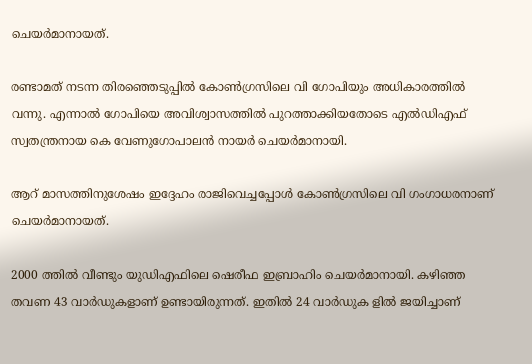ചെയർമാനായത്.

രണ്ടാമത് നടന്ന തിരഞ്ഞെടുപ്പിൽ കോൺഗ്രസിലെ വി ഗോപിയും അധികാരത്തിൽ വന്നു. എന്നാൽ ഗോപിയെ അവിശ്വാസത്തിൽ പുറത്താക്കിയതോടെ എൽഡിഎഫ് സ്വതന്ത്രനായ കെ വേണുഗോപാലൻ നായർ ചെയർമാനായി.

ആറ് മാസത്തിനുശേഷം ഇദ്ദേഹം രാജിവെച്ചപ്പോൾ കോൺഗ്രസിലെ വി ഗംഗാധരനാണ് ചെയർമാനായത്.

2000 ത്തിൽ വീണ്ടും യുഡിഎഫിലെ ഷെരീഫ ഇബ്രാഹിം ചെയർമാനായി. കഴിഞ്ഞ തവണ 43 വാർഡുകളാണ് ഉണ്ടായിരുന്നത്. ഇതിൽ 24 വാർഡുക ളിൽ ജയിച്ചാണ്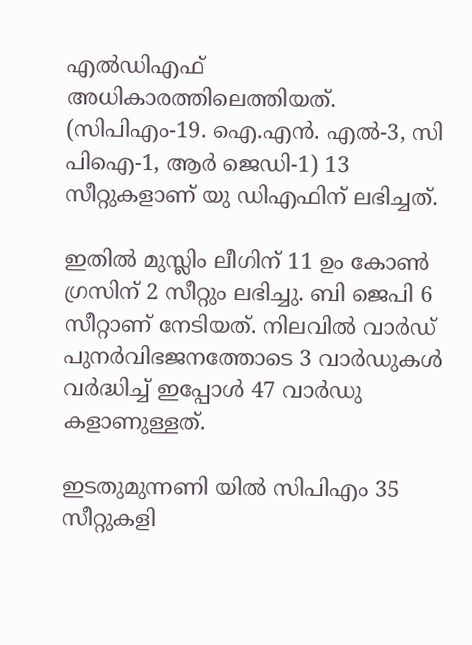എൽഡിഎഫ് അധികാരത്തിലെത്തിയത്. (സിപിഎം-19. ഐ.എൻ. എൽ-3, സി പിഐ-1, ആർ ജെഡി-1) 13 സീറ്റുകളാണ് യു ഡിഎഫിന് ലഭിച്ചത്.

ഇതിൽ മുസ്ലിം ലീഗിന് 11 ഉം കോൺ ഗ്രസിന് 2 സീറ്റും ലഭിച്ചു. ബി ജെപി 6 സീറ്റാണ് നേടിയത്. നിലവിൽ വാർഡ് പുനർവിഭജനത്തോടെ 3 വാർഡുകൾ വർദ്ധിച്ച് ഇപ്പോൾ 47 വാർഡു കളാണുള്ളത്.

ഇടതുമുന്നണി യിൽ സിപിഎം 35 സീറ്റുകളി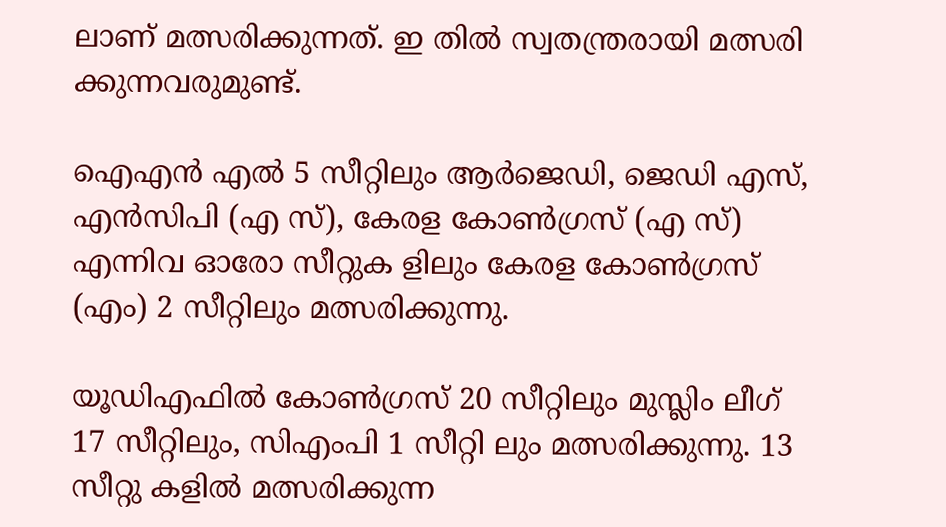ലാണ് മത്സരിക്കുന്നത്. ഇ തിൽ സ്വതന്ത്രരായി മത്സരി ക്കുന്നവരുമുണ്ട്.

ഐഎൻ എൽ 5 സീറ്റിലും ആർജെഡി, ജെഡി എസ്, എൻസിപി (എ സ്), കേരള കോൺഗ്രസ് (എ സ്) എന്നിവ ഓരോ സീറ്റുക ളിലും കേരള കോൺഗ്രസ് (എം) 2 സീറ്റിലും മത്സരിക്കുന്നു.

യൂഡിഎഫിൽ കോൺഗ്രസ് 20 സീറ്റിലും മുസ്ലിം ലീഗ് 17 സീറ്റിലും, സിഎംപി 1 സീറ്റി ലും മത്സരിക്കുന്നു. 13 സീറ്റു കളിൽ മത്സരിക്കുന്ന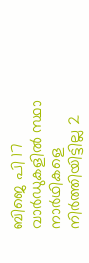ബിജെ പി 17 വാർഡുകളിൽ സ്ഥാ നാർഥികളെ നിർത്തിയിട്ടില്ല 2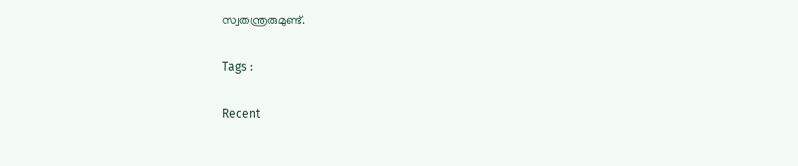സ്വതന്ത്രരുമുണ്ട്.

Tags :

Recent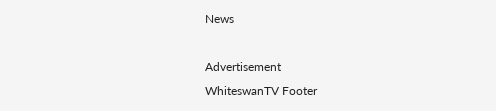News

Advertisement
WhiteswanTV Footer